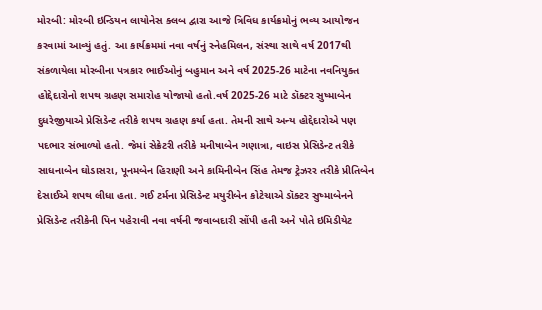મોરબી: મોરબી ઇન્ડિયન લાયોનેસ ક્લબ દ્વારા આજે ત્રિવિધ કાર્યક્રમોનું ભવ્ય આયોજન કરવામાં આવ્યું હતું. આ કાર્યક્રમમાં નવા વર્ષનું સ્નેહમિલન, સંસ્થા સાથે વર્ષ 2017થી સંકળાયેલા મોરબીના પત્રકાર ભાઈઓનું બહુમાન અને વર્ષ 2025-26 માટેના નવનિયુક્ત હોદ્દેદારોનો શપથ ગ્રહણ સમારોહ યોજાયો હતો.વર્ષ 2025-26 માટે ડૉક્ટર સુષ્માબેન દુધરેજીયાએ પ્રેસિડેન્ટ તરીકે શપથ ગ્રહણ કર્યા હતા. તેમની સાથે અન્ય હોદ્દેદારોએ પણ પદભાર સંભાળ્યો હતો. જેમાં સેક્રેટરી તરીકે મનીષાબેન ગણાત્રા, વાઇસ પ્રેસિડેન્ટ તરીકે સાધનાબેન ઘોડાસરા, પૂનમબેન હિરાણી અને કામિનીબેન સિંહ તેમજ ટ્રેઝરર તરીકે પ્રીતિબેન દેસાઈએ શપથ લીધા હતા. ગઈ ટર્મના પ્રેસિડેન્ટ મયુરીબેન કોટેચાએ ડૉક્ટર સુષ્માબેનને પ્રેસિડેન્ટ તરીકેની પિન પહેરાવી નવા વર્ષની જવાબદારી સોંપી હતી અને પોતે ઇમિડીયેટ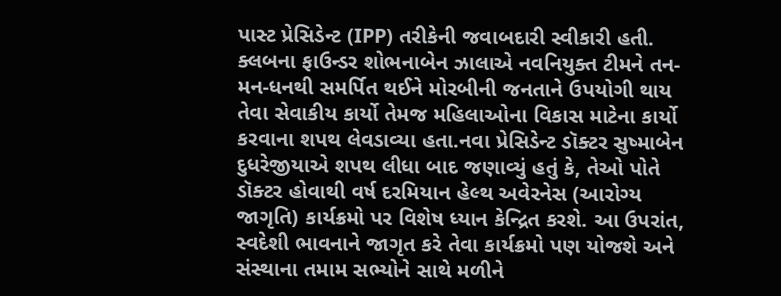પાસ્ટ પ્રેસિડેન્ટ (IPP) તરીકેની જવાબદારી સ્વીકારી હતી. ક્લબના ફાઉન્ડર શોભનાબેન ઝાલાએ નવનિયુક્ત ટીમને તન-મન-ધનથી સમર્પિત થઈને મોરબીની જનતાને ઉપયોગી થાય તેવા સેવાકીય કાર્યો તેમજ મહિલાઓના વિકાસ માટેના કાર્યો કરવાના શપથ લેવડાવ્યા હતા.નવા પ્રેસિડેન્ટ ડૉક્ટર સુષ્માબેન દુધરેજીયાએ શપથ લીધા બાદ જણાવ્યું હતું કે, તેઓ પોતે ડૉક્ટર હોવાથી વર્ષ દરમિયાન હેલ્થ અવેરનેસ (આરોગ્ય જાગૃતિ) કાર્યક્રમો પર વિશેષ ધ્યાન કેન્દ્રિત કરશે. આ ઉપરાંત, સ્વદેશી ભાવનાને જાગૃત કરે તેવા કાર્યક્રમો પણ યોજશે અને સંસ્થાના તમામ સભ્યોને સાથે મળીને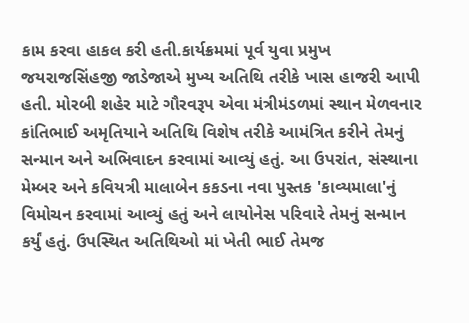કામ કરવા હાકલ કરી હતી.કાર્યક્રમમાં પૂર્વ યુવા પ્રમુખ જયરાજસિંહજી જાડેજાએ મુખ્ય અતિથિ તરીકે ખાસ હાજરી આપી હતી. મોરબી શહેર માટે ગૌરવરૂપ એવા મંત્રીમંડળમાં સ્થાન મેળવનાર કાંતિભાઈ અમૃતિયાને અતિથિ વિશેષ તરીકે આમંત્રિત કરીને તેમનું સન્માન અને અભિવાદન કરવામાં આવ્યું હતું. આ ઉપરાંત, સંસ્થાના મેમ્બર અને કવિયત્રી માલાબેન કકડના નવા પુસ્તક 'કાવ્યમાલા'નું વિમોચન કરવામાં આવ્યું હતું અને લાયોનેસ પરિવારે તેમનું સન્માન કર્યું હતું. ઉપસ્થિત અતિથિઓ માં ખેતી ભાઈ તેમજ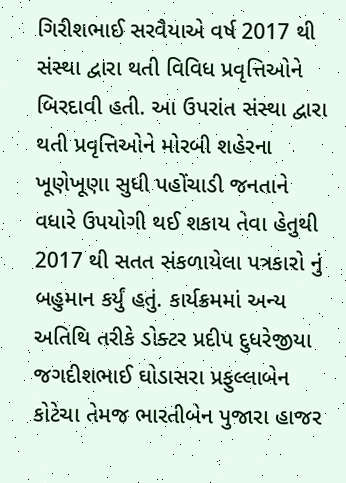ગિરીશભાઈ સરવૈયાએ વર્ષ 2017 થી સંસ્થા દ્વારા થતી વિવિધ પ્રવૃત્તિઓને બિરદાવી હતી. આ ઉપરાંત સંસ્થા દ્વારા થતી પ્રવૃત્તિઓને મોરબી શહેરના ખૂણેખૂણા સુધી પહોંચાડી જનતાને વધારે ઉપયોગી થઈ શકાય તેવા હેતુથી 2017 થી સતત સંકળાયેલા પત્રકારો નું બહુમાન કર્યું હતું. કાર્યક્રમમાં અન્ય અતિથિ તરીકે ડોક્ટર પ્રદીપ દુધરેજીયા જગદીશભાઈ ઘોડાસરા પ્રફુલ્લાબેન કોટેચા તેમજ ભારતીબેન પુજારા હાજર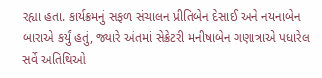રહ્યા હતા. કાર્યક્રમનું સફળ સંચાલન પ્રીતિબેન દેસાઈ અને નયનાબેન બારાએ કર્યું હતું, જ્યારે અંતમાં સેક્રેટરી મનીષાબેન ગણાત્રાએ પધારેલ સર્વે અતિથિઓ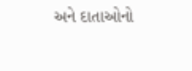અને દાતાઓનો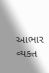આભાર વ્યક્ત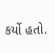કર્યો હતો.